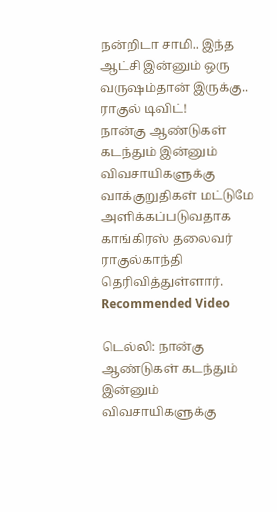நன்றிடா சாமி.. இந்த ஆட்சி இன்னும் ஒரு வருஷம்தான் இருக்கு.. ராகுல் டிவிட்!
நான்கு ஆண்டுகள் கடந்தும் இன்னும் விவசாயிகளுக்கு வாக்குறுதிகள் மட்டுமே அளிக்கப்படுவதாக காங்கிரஸ் தலைவர் ராகுல்காந்தி தெரிவித்துள்ளார்.
Recommended Video

டெல்லி: நான்கு ஆண்டுகள் கடந்தும் இன்னும் விவசாயிகளுக்கு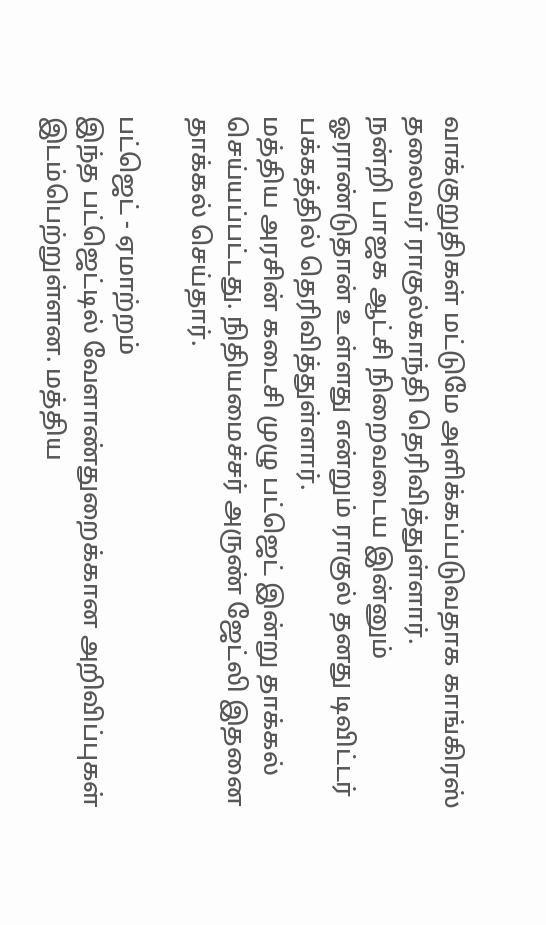வாக்குறுதிகள் மட்டுமே அளிக்கப்படுவதாக காங்கிரஸ் தலைவர் ராகுல்காந்தி தெரிவித்துள்ளார்.
நன்றி பாஜக ஆட்சி நிறைவடைய இன்னும் ஓராண்டுதான் உள்ளது என்றும் ராகுல் தனது டிவிட்டர் பக்கத்தில் தெரிவித்துள்ளார்.
மத்திய அரசின் கடைசி முழு பட்ஜெட் இன்று தாக்கல் செய்யப்பட்டது. நிதியமைச்சர் அருண் ஜேட்லி இதனை தாக்கல் செய்தார்.

பட்ஜெட் - ஏமாற்றம்
இந்த பட்ஜெட்டில் வேளாண்துறைக்கான அறிவிப்புகள் இடம்பெற்றுள்ளன. மத்திய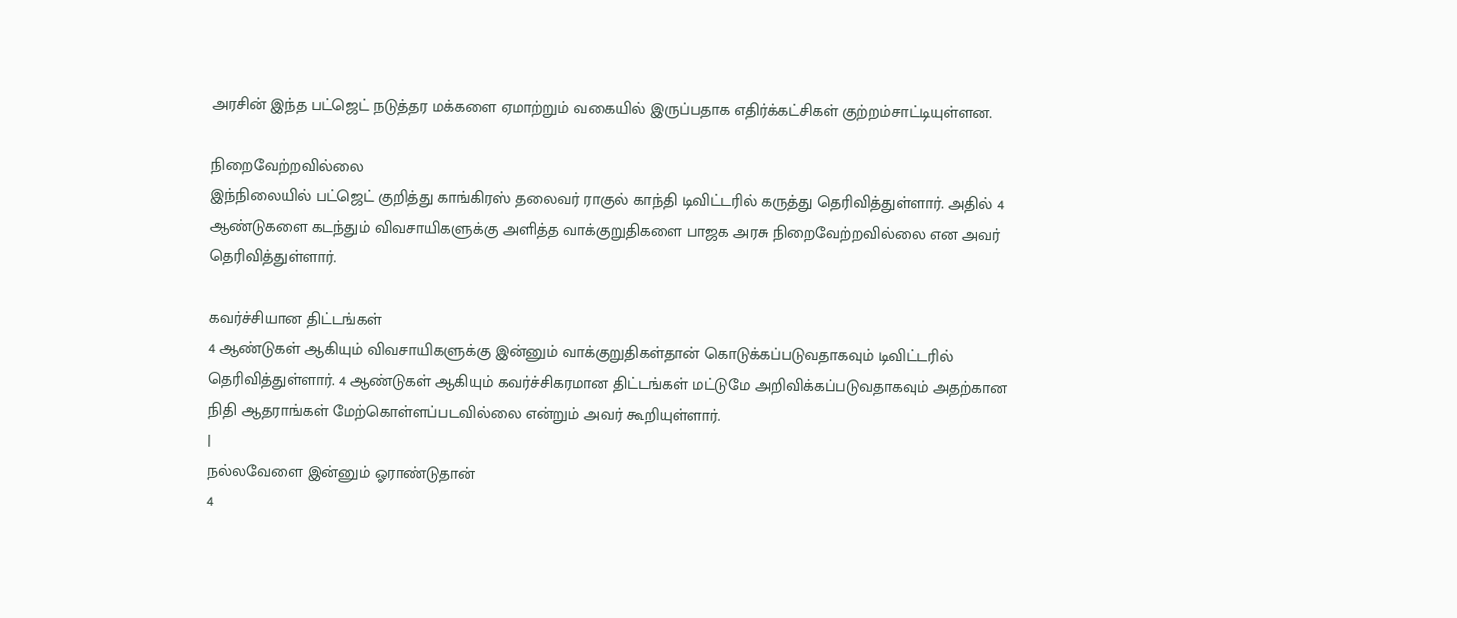அரசின் இந்த பட்ஜெட் நடுத்தர மக்களை ஏமாற்றும் வகையில் இருப்பதாக எதிர்க்கட்சிகள் குற்றம்சாட்டியுள்ளன.

நிறைவேற்றவில்லை
இந்நிலையில் பட்ஜெட் குறித்து காங்கிரஸ் தலைவர் ராகுல் காந்தி டிவிட்டரில் கருத்து தெரிவித்துள்ளார். அதில் 4 ஆண்டுகளை கடந்தும் விவசாயிகளுக்கு அளித்த வாக்குறுதிகளை பாஜக அரசு நிறைவேற்றவில்லை என அவர் தெரிவித்துள்ளார்.

கவர்ச்சியான திட்டங்கள்
4 ஆண்டுகள் ஆகியும் விவசாயிகளுக்கு இன்னும் வாக்குறுதிகள்தான் கொடுக்கப்படுவதாகவும் டிவிட்டரில் தெரிவித்துள்ளார். 4 ஆண்டுகள் ஆகியும் கவர்ச்சிகரமான திட்டங்கள் மட்டுமே அறிவிக்கப்படுவதாகவும் அதற்கான நிதி ஆதராங்கள் மேற்கொள்ளப்படவில்லை என்றும் அவர் கூறியுள்ளார்.
|
நல்லவேளை இன்னும் ஓராண்டுதான்
4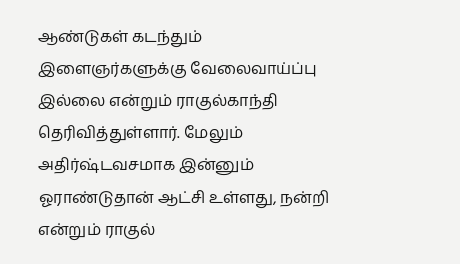ஆண்டுகள் கடந்தும் இளைஞர்களுக்கு வேலைவாய்ப்பு இல்லை என்றும் ராகுல்காந்தி தெரிவித்துள்ளார். மேலும் அதிர்ஷ்டவசமாக இன்னும் ஓராண்டுதான் ஆட்சி உள்ளது, நன்றி என்றும் ராகுல்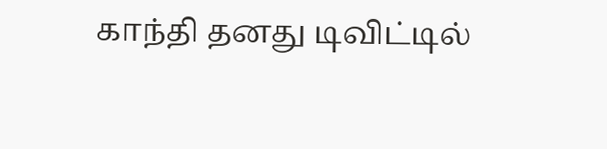காந்தி தனது டிவிட்டில்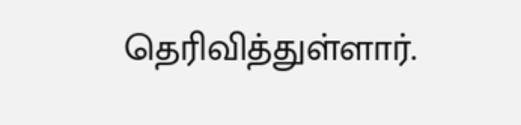தெரிவித்துள்ளார்.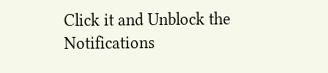Click it and Unblock the Notifications